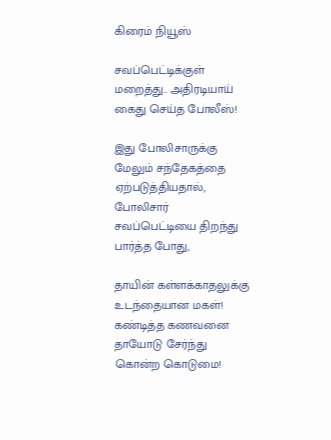கிரைம் நியூஸ்

சவப்பெட்டிக்குள் மறைத்து.. அதிரடியாய் கைது செய்த போலீஸ்!

இது போலிசாருக்கு மேலும் சந்தேகத்தை ஏற்படுத்தியதால், போலிசார் சவப்பெட்டியை திறந்து பார்த்த போது,

தாயின் கள்ளக்காதலுக்கு உடந்தையான மகள்! கண்டித்த கணவனை தாயோடு சேர்ந்து கொன்ற கொடுமை!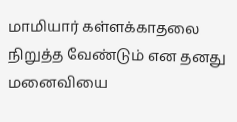மாமியார் கள்ளக்காதலை நிறுத்த வேண்டும் என தனது மனைவியை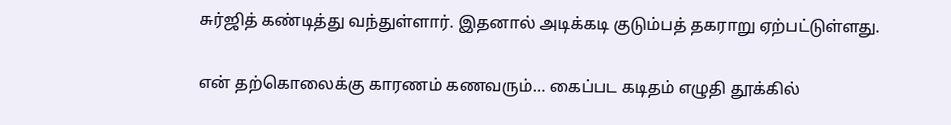சுர்ஜித் கண்டித்து வந்துள்ளார். இதனால் அடிக்கடி குடும்பத் தகராறு ஏற்பட்டுள்ளது.

என் தற்கொலைக்கு காரணம் கணவரும்… கைப்பட கடிதம் எழுதி தூக்கில்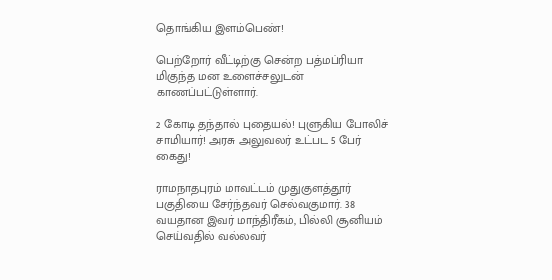தொங்கிய இளம்பெண்!

பெற்றோர் வீட்டிற்கு சென்ற பத்மப்ரியா மிகுந்த மன உளைச்சலுடன் காணப்பட்டுள்ளார்.

2 கோடி தந்தால் புதையல்! புளுகிய போலிச் சாமியார்! அரசு அலுவலர் உட்பட 5 பேர் கைது!

ராமநாதபுரம் மாவட்டம் முதுகுளத்தூர் பகுதியை சேர்ந்தவர் செல்வகுமார். 38 வயதான இவர் மாந்திரீகம், பில்லி சூனியம் செய்வதில் வல்லவர்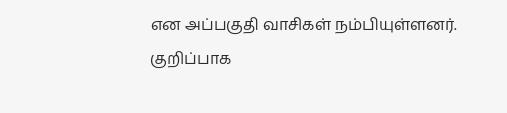என அப்பகுதி வாசிகள் நம்பியுள்ளனர். குறிப்பாக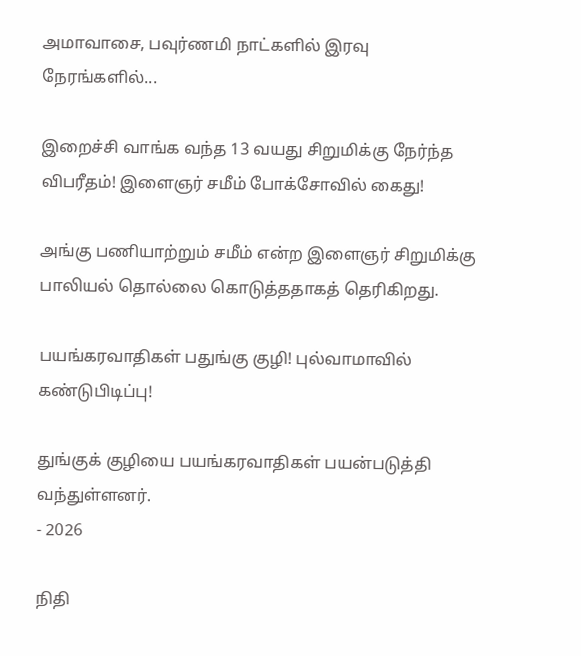அமாவாசை, பவுர்ணமி நாட்களில் இரவு நேரங்களில்...

இறைச்சி வாங்க வந்த 13 வயது சிறுமிக்கு நேர்ந்த விபரீதம்! இளைஞர் சமீம் போக்சோவில் கைது!

அங்கு பணியாற்றும் சமீம் என்ற இளைஞர் சிறுமிக்கு பாலியல் தொல்லை கொடுத்ததாகத் தெரிகிறது.

பயங்கரவாதிகள் பதுங்கு குழி! புல்வாமாவில் கண்டுபிடிப்பு!

துங்குக் குழியை பயங்கரவாதிகள் பயன்படுத்தி வந்துள்ளனர்.
- 2026

நிதி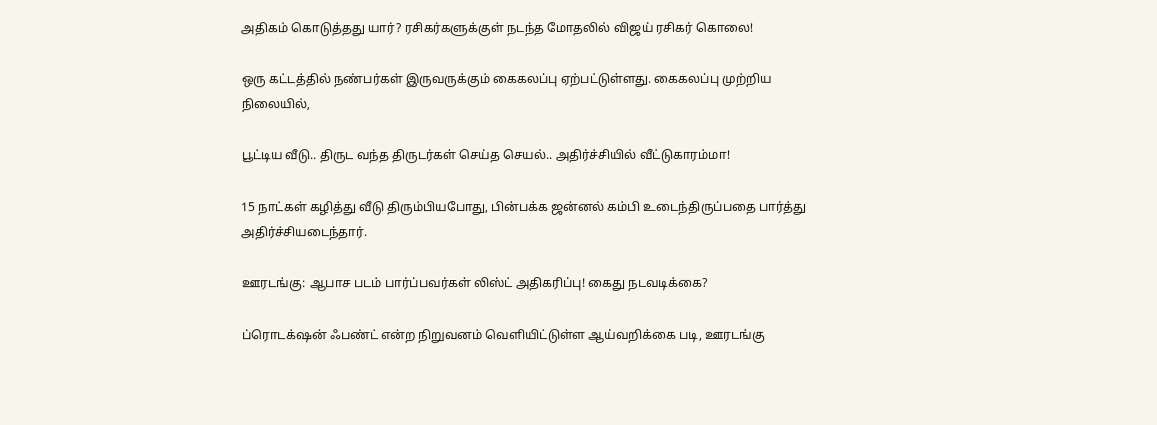அதிகம் கொடுத்தது யார்? ரசிகர்களுக்குள் நடந்த மோதலில் விஜய் ரசிகர் கொலை!

ஒரு கட்டத்தில் நண்பர்கள் இருவருக்கும் கைகலப்பு ஏற்பட்டுள்ளது. கைகலப்பு முற்றிய நிலையில்,

பூட்டிய வீடு.. திருட வந்த திருடர்கள் செய்த செயல்.. அதிர்ச்சியில் வீட்டுகாரம்மா!

15 நாட்கள் கழித்து வீடு திரும்பியபோது, பின்பக்க ஜன்னல் கம்பி உடைந்திருப்பதை பார்த்து அதிர்ச்சியடைந்தார்.

ஊரடங்கு: ஆபாச படம் பார்ப்பவர்கள் லிஸ்ட் அதிகரிப்பு! கைது நடவடிக்கை?

ப்ரொடக்‌ஷன் ஃபண்ட் என்ற நிறுவனம் வெளியிட்டுள்ள ஆய்வறிக்கை படி, ஊரடங்கு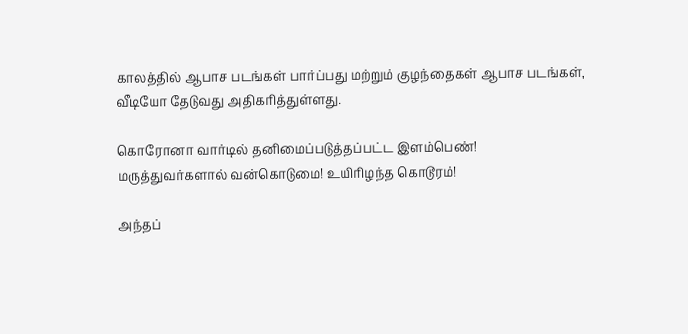காலத்தில் ஆபாச படங்கள் பார்ப்பது மற்றும் குழந்தைகள் ஆபாச படங்கள், வீடியோ தேடுவது அதிகரித்துள்ளது.

கொரோனா வார்டில் தனிமைப்படுத்தப்பட்ட இளம்பெண்! மருத்துவர்களால் வன்கொடுமை! உயிரிழந்த கொடூரம்!

அந்தப்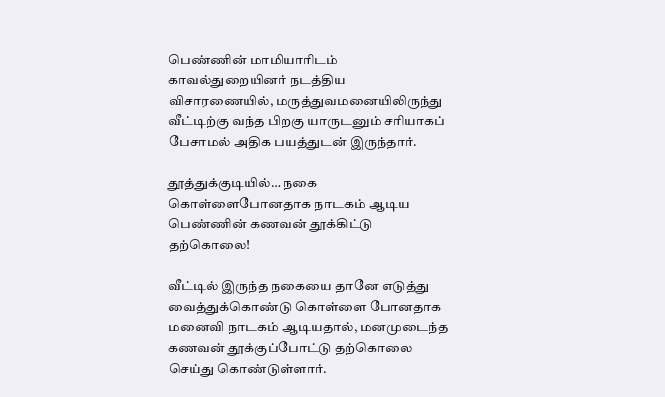பெண்ணின் மாமியாரிடம் காவல்துறையினர் நடத்திய விசாரணையில், மருத்துவமனையிலிருந்து வீட்டிற்கு வந்த பிறகு யாருடனும் சரியாகப் பேசாமல் அதிக பயத்துடன் இருந்தார்.

தூத்துக்குடியில்… நகை கொள்ளைபோனதாக நாடகம் ஆடிய பெண்ணின் கணவன் தூக்கிட்டு தற்கொலை!

வீட்டில் இருந்த நகையை தானே எடுத்து வைத்துக்கொண்டு கொள்ளை போனதாக மனைவி நாடகம் ஆடியதால், மனமுடைந்த கணவன் தூக்குப்போட்டு தற்கொலை செய்து கொண்டுள்ளார்.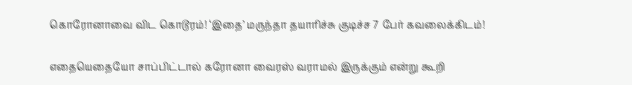கொரோனாவை விட கொடூரம்! ‘இதை’ மருந்தா தயாரிச்சு குடிச்ச 7 பேர் கவலைக்கிடம்!

எதையெதையோ சாப்பிட்டால் கரோனா வைரஸ் வராமல் இருக்கும் என்று கூறி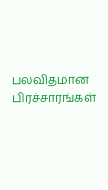பலவிதமான பிரச்சாரங்கள்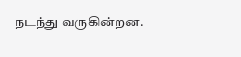நடந்து வருகின்றன.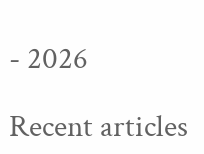- 2026

Recent articles